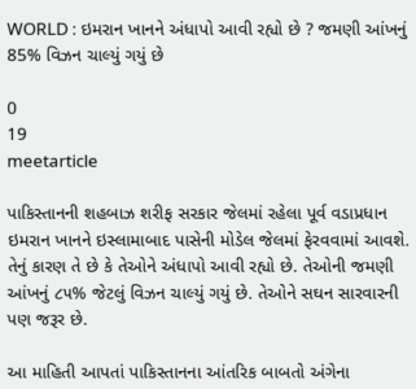WORLD : ઇમરાન ખાનને અંધાપો આવી રહ્યો છે ? જમણી આંખનું 85% વિઝન ચાલ્યું ગયું છે

0
19
meetarticle

પાકિસ્તાનની શહબાઝ શરીફ સરકાર જેલમાં રહેલા પૂર્વ વડાપ્રધાન ઇમરાન ખાનને ઇસ્લામાબાદ પાસેની મોડેલ જેલમાં ફેરવવામાં આવશે. તેનું કારણ તે છે કે તેઓને અંધાપો આવી રહ્યો છે. તેઓની જમણી આંખનું ૮૫% જેટલું વિઝન ચાલ્યું ગયું છે. તેઓને સઘન સારવારની પણ જરૂર છે.

આ માહિતી આપતાં પાકિસ્તાનના આંતરિક બાબતો અંગેના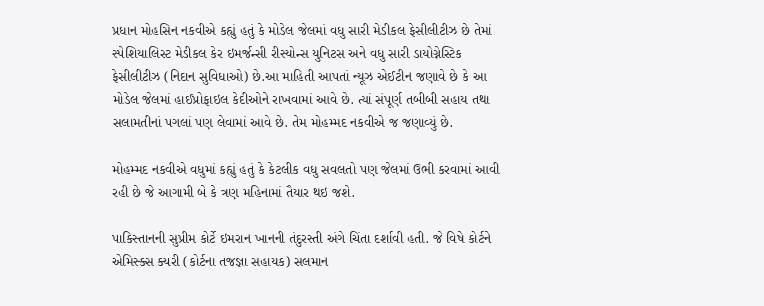પ્રધાન મોહસિન નકવીએ કહ્યું હતું કે મોડેલ જેલમાં વધુ સારી મેડીકલ ફેસીલીટીઝ છે તેમાં સ્પેશિયાલિસ્ટ મેડીકલ કેર ઇમર્જન્સી રીસ્યોન્સ યુનિટસ અને વધુ સારી ડાયોગ્નેસ્ટિક ફેસીલીટીઝ (નિદાન સુવિધાઓ) છે.આ માહિતી આપતાં ન્યૂઝ એઈટીન જણાવે છે કે આ મોડેલ જેલમાં હાઈપ્રોફાઇલ કેદીઓને રાખવામાં આવે છે. ત્યાં સંપૂર્ણ તબીબી સહાય તથા સલામતીનાં પગલાં પણ લેવામાં આવે છે. તેમ મોહમ્મદ નકવીએ જ જણાવ્યું છે.

મોહમ્મદ નકવીએ વધુમાં કહ્યું હતું કે કેટલીક વધુ સવલતો પણ જેલમાં ઉભી કરવામાં આવી રહી છે જે આગામી બે કે ત્રણ મહિનામાં તૈયાર થઇ જશે.

પાકિસ્તાનની સુપ્રીમ કોર્ટે ઇમરાન ખાનની તંદુરસ્તી અંગે ચિંતા દર્શાવી હતી. જે વિષે કોર્ટને એમિસ્ક્સ ક્યરી (કોર્ટના તજજ્ઞા સહાયક) સલમાન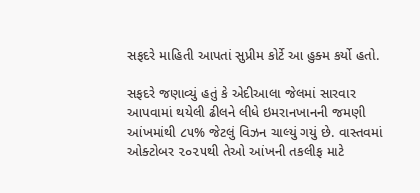સફદરે માહિતી આપતાં સુપ્રીમ કોર્ટે આ હુક્મ કર્યો હતો.

સફદરે જણાવ્યું હતું કે એદીઆલા જેલમાં સારવાર આપવામાં થયેલી ઢીલને લીધે ઇમરાનખાનની જમણી આંખમાંથી ૮૫% જેટલું વિઝન ચાલ્યું ગયું છે. વાસ્તવમાં ઓક્ટોબર ૨૦૨૫થી તેઓ આંખની તકલીફ માટે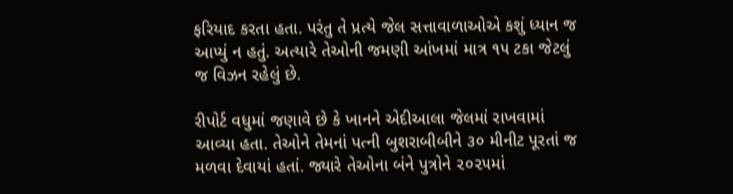ફરિયાદ કરતા હતા. પરંતુ તે પ્રત્યે જેલ સત્તાવાળાઓએ કશું ધ્યાન જ આપ્યું ન હતું. અત્યારે તેઓની જમણી આંખમાં માત્ર ૧૫ ટકા જેટલું જ વિઝન રહેલું છે.

રીપોર્ટ વધુમાં જણાવે છે કે ખાનને એદીઆલા જેલમાં રાખવામાં આવ્યા હતા. તેઓને તેમનાં પત્ની બુશરાબીબીને ૩૦ મીનીટ પૂરતાં જ મળવા દેવાયાં હતાં. જ્યારે તેઓના બંને પુત્રોને ૨૦૨૫માં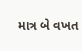માત્ર બે વખત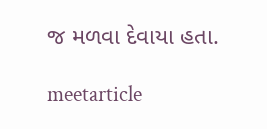જ મળવા દેવાયા હતા.

meetarticle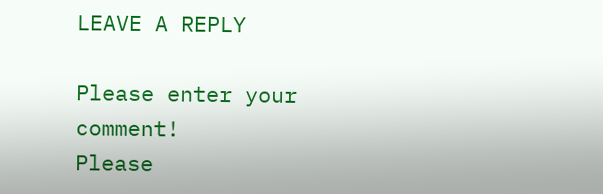LEAVE A REPLY

Please enter your comment!
Please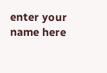enter your name here